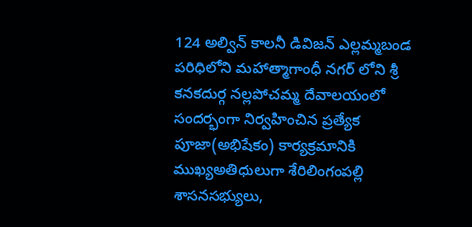124 అల్విన్ కాలనీ డివిజన్ ఎల్లమ్మబండ పరిధిలోని మహాత్మాగాంధీ నగర్ లోని శ్రీ కనకదుర్గ నల్లపోచమ్మ దేవాలయంలో సందర్భంగా నిర్వహించిన ప్రత్యేక పూజా(అభిషేకం) కార్యక్రమానికి ముఖ్యఅతిధులుగా శేరిలింగంపల్లి శాసనసభ్యులు,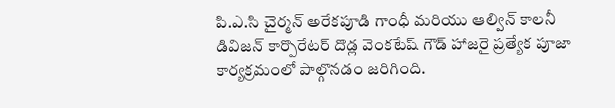పి.ఎ.సి చైర్మన్ అరేకపూడి గాంధీ మరియు ఆల్విన్ కాలనీ డివిజన్ కార్పొరేటర్ దొడ్ల వెంకటేష్ గౌడ్ హాజరై ప్రత్యేక పూజా కార్యక్రమంలో పాల్గొనడం జరిగింది.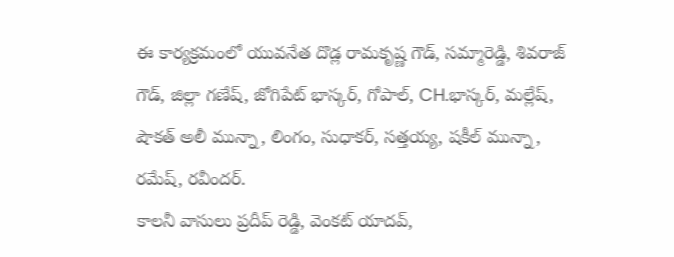ఈ కార్యక్రమంలో యువనేత దొడ్ల రామకృష్ణ గౌడ్, సమ్మారెడ్డి, శివరాజ్ గౌడ్, జిల్లా గణేష్, జోగిపేట్ భాస్కర్, గోపాల్, CH.భాస్కర్, మల్లేష్, షౌకత్ అలీ మున్నా, లింగం, సుధాకర్, సత్తయ్య, షకీల్ మున్నా, రమేష్, రవీందర్.
కాలనీ వాసులు ప్రదీప్ రెడ్డి, వెంకట్ యాదవ్,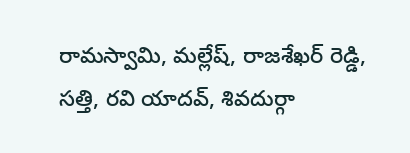రామస్వామి, మల్లేష్, రాజశేఖర్ రెడ్డి, సత్తి, రవి యాదవ్, శివదుర్గా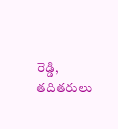రెడ్డి, తదితరులు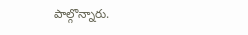పాల్గొన్నారు.